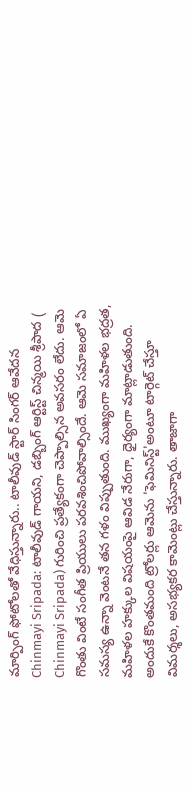మార్పింగ్ ఫోటోలతో వేధిస్తున్నారు.. టాలీవుడ్ స్టార్ సింగర్ ఆవేదన
Chinmayi Sripada: టాలీవుడ్ గాయని, డబ్బింగ్ ఆర్టిస్ట్ చిన్మయి శ్రీపాద ( Chinmayi Sripada) గురించి ప్రత్యేకంగా చెప్పాల్సిన అవసరం లేదు. ఆమె గొంతు వింటే సంగీత ప్రియులు పరవశించిపోవాల్సిందే. ఆమె సమాజంలో ఏ సమస్య ఉన్నా వెంటనే తన గళం విప్పుతుంది. ముఖ్యంగా మహిళల భద్రత, మహిళల హక్కుల విషయంపై ఆవిడ నేరుగా, ధైర్యంగా మాట్లాడుతుంది. అందుకే కొంతమంది ట్రోలర్లు ఆమెను 'ఫెమినిస్ట్'అంటూ టార్గెట్ చేస్తూ విమర్శలు, అసభ్యకర కామెంట్లు చేస్తున్నారు. తాజాగా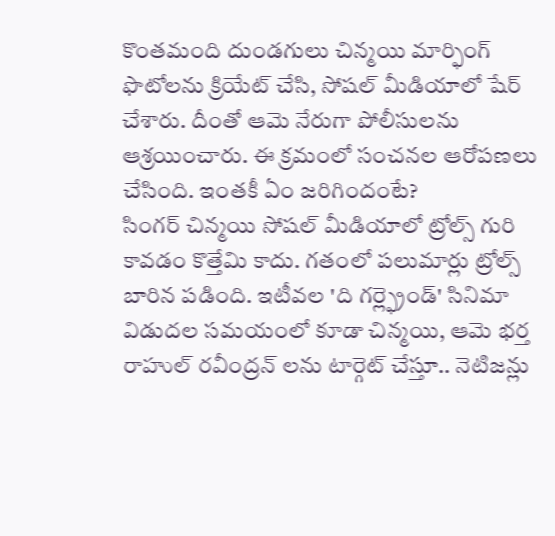కొంతమంది దుండగులు చిన్మయి మార్ఫింగ్ ఫొటోలను క్రియేట్ చేసి, సోషల్ మీడియాలో షేర్ చేశారు. దీంతో ఆమె నేరుగా పోలీసులను ఆశ్రయించారు. ఈ క్రమంలో సంచనల ఆరోపణలు చేసింది. ఇంతకీ ఏం జరిగిందంటే?
సింగర్ చిన్మయి సోషల్ మీడియాలో ట్రోల్స్ గురి కావడం కొత్తేమి కాదు. గతంలో పలుమార్లు ట్రోల్స్ బారిన పడింది. ఇటీవల 'ది గర్ల్ఫ్రెండ్' సినిమా విడుదల సమయంలో కూడా చిన్మయి, ఆమె భర్త రాహుల్ రవీంద్రన్ లను టార్గెట్ చేస్తూ.. నెటిజన్లు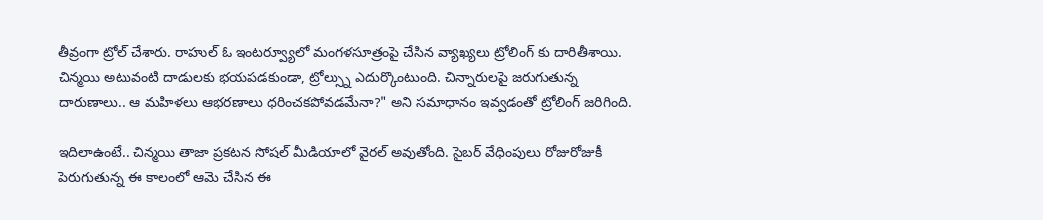తీవ్రంగా ట్రోల్ చేశారు. రాహుల్ ఓ ఇంటర్వ్యూలో మంగళసూత్రంపై చేసిన వ్యాఖ్యలు ట్రోలింగ్ కు దారితీశాయి. చిన్మయి అటువంటి దాడులకు భయపడకుండా, ట్రోల్స్ను ఎదుర్కొంటుంది. చిన్నారులపై జరుగుతున్న దారుణాలు.. ఆ మహిళలు ఆభరణాలు ధరించకపోవడమేనా?" అని సమాధానం ఇవ్వడంతో ట్రోలింగ్ జరిగింది.

ఇదిలాఉంటే.. చిన్మయి తాజా ప్రకటన సోషల్ మీడియాలో వైరల్ అవుతోంది. సైబర్ వేధింపులు రోజురోజుకీ పెరుగుతున్న ఈ కాలంలో ఆమె చేసిన ఈ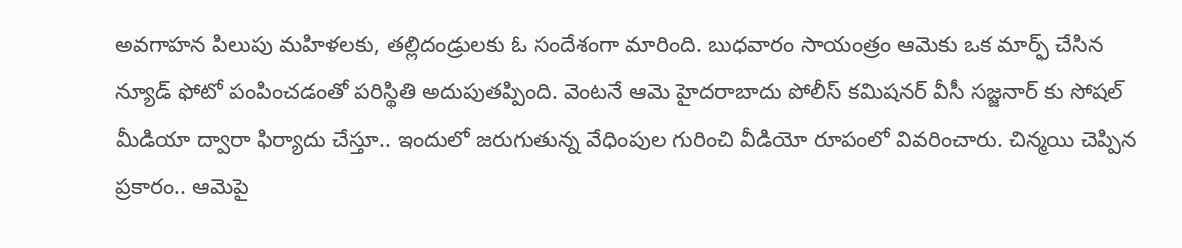అవగాహన పిలుపు మహిళలకు, తల్లిదండ్రులకు ఓ సందేశంగా మారింది. బుధవారం సాయంత్రం ఆమెకు ఒక మార్ఫ్ చేసిన న్యూడ్ ఫోటో పంపించడంతో పరిస్థితి అదుపుతప్పింది. వెంటనే ఆమె హైదరాబాదు పోలీస్ కమిషనర్ వీసీ సజ్జనార్ కు సోషల్ మీడియా ద్వారా ఫిర్యాదు చేస్తూ.. ఇందులో జరుగుతున్న వేధింపుల గురించి వీడియో రూపంలో వివరించారు. చిన్మయి చెప్పిన ప్రకారం.. ఆమెపై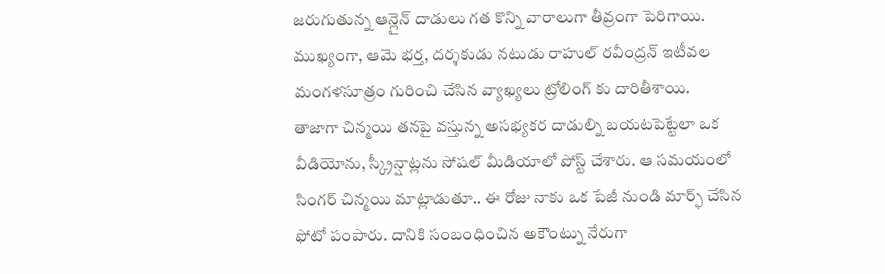జరుగుతున్న ఆన్లైన్ దాడులు గత కొన్ని వారాలుగా తీవ్రంగా పెరిగాయి. ముఖ్యంగా, ఆమె భర్త, దర్శకుడు నటుడు రాహుల్ రవీంద్రన్ ఇటీవల మంగళసూత్రం గురించి చేసిన వ్యాఖ్యలు ట్రోలింగ్ కు దారితీశాయి.
తాజాగా చిన్మయి తనపై వస్తున్న అసభ్యకర దాడుల్ని బయటపెట్టేలా ఒక వీడియోను, స్క్రీన్షాట్లను సోషల్ మీడియాలో పోస్ట్ చేశారు. ఆ సమయంలో సింగర్ చిన్మయి మాట్లాడుతూ.. ఈ రోజు నాకు ఒక పేజీ నుండి మార్ఫ్ చేసిన ఫోటో పంపారు. దానికి సంబంధించిన అకౌంట్ను నేరుగా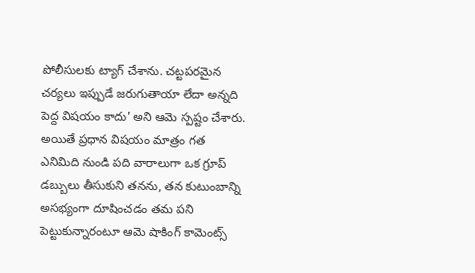పోలీసులకు ట్యాగ్ చేశాను. చట్టపరమైన చర్యలు ఇప్పుడే జరుగుతాయా లేదా అన్నది పెద్ద విషయం కాదు' అని ఆమె స్పష్టం చేశారు. అయితే ప్రధాన విషయం మాత్రం గత ఎనిమిది నుండి పది వారాలుగా ఒక గ్రూప్ డబ్బులు తీసుకుని తనను, తన కుటుంబాన్ని అసభ్యంగా దూషించడం తమ పని పెట్టుకున్నారంటూ ఆమె షాకింగ్ కామెంట్స్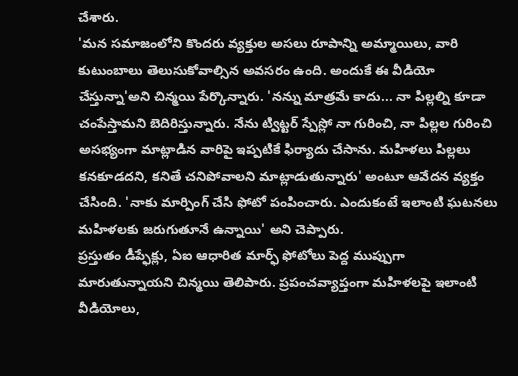చేశారు.
'మన సమాజంలోని కొందరు వ్యక్తుల అసలు రూపాన్ని అమ్మాయిలు, వారి కుటుంబాలు తెలుసుకోవాల్సిన అవసరం ఉంది. అందుకే ఈ వీడియో చేస్తున్నా'అని చిన్మయి పేర్కొన్నారు. 'నన్ను మాత్రమే కాదు... నా పిల్లల్ని కూడా చంపేస్తామని బెదిరిస్తున్నారు. నేను ట్విట్టర్ స్పేస్లో నా గురించి, నా పిల్లల గురించి అసభ్యంగా మాట్లాడిన వారిపై ఇప్పటికే ఫిర్యాదు చేసాను. మహిళలు పిల్లలు కనకూడదని, కనితే చనిపోవాలని మాట్లాడుతున్నారు' అంటూ ఆవేదన వ్యక్తం చేసింది. 'నాకు మార్పింగ్ చేసి ఫోటో పంపించారు. ఎందుకంటే ఇలాంటి ఘటనలు మహిళలకు జరుగుతూనే ఉన్నాయి' అని చెప్పారు.
ప్రస్తుతం డీప్ఫేక్లు, ఏఐ ఆధారిత మార్ఫ్ ఫోటోలు పెద్ద ముప్పుగా మారుతున్నాయని చిన్మయి తెలిపారు. ప్రపంచవ్యాప్తంగా మహిళలపై ఇలాంటి వీడియోలు,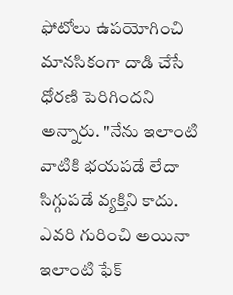ఫోటోలు ఉపయోగించి మానసికంగా దాడి చేసే ధోరణి పెరిగిందని అన్నారు. "నేను ఇలాంటి వాటికి భయపడే లేదా సిగ్గుపడే వ్యక్తిని కాదు. ఎవరి గురించి అయినా ఇలాంటి ఫేక్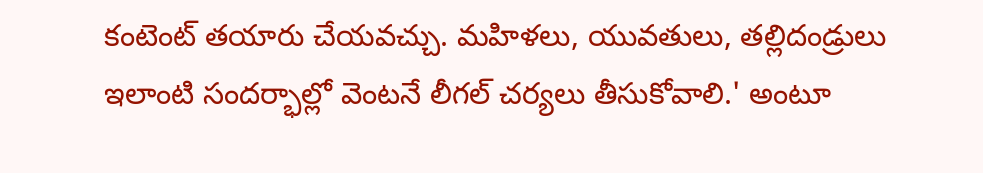కంటెంట్ తయారు చేయవచ్చు. మహిళలు, యువతులు, తల్లిదండ్రులు ఇలాంటి సందర్భాల్లో వెంటనే లీగల్ చర్యలు తీసుకోవాలి.' అంటూ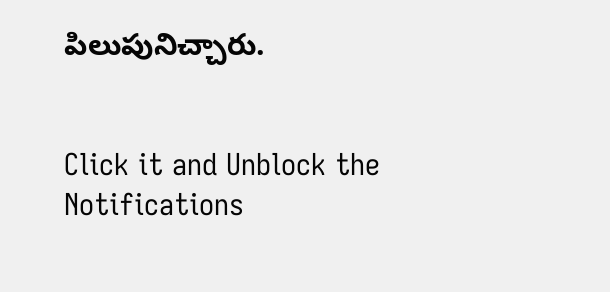పిలుపునిచ్చారు.


Click it and Unblock the Notifications